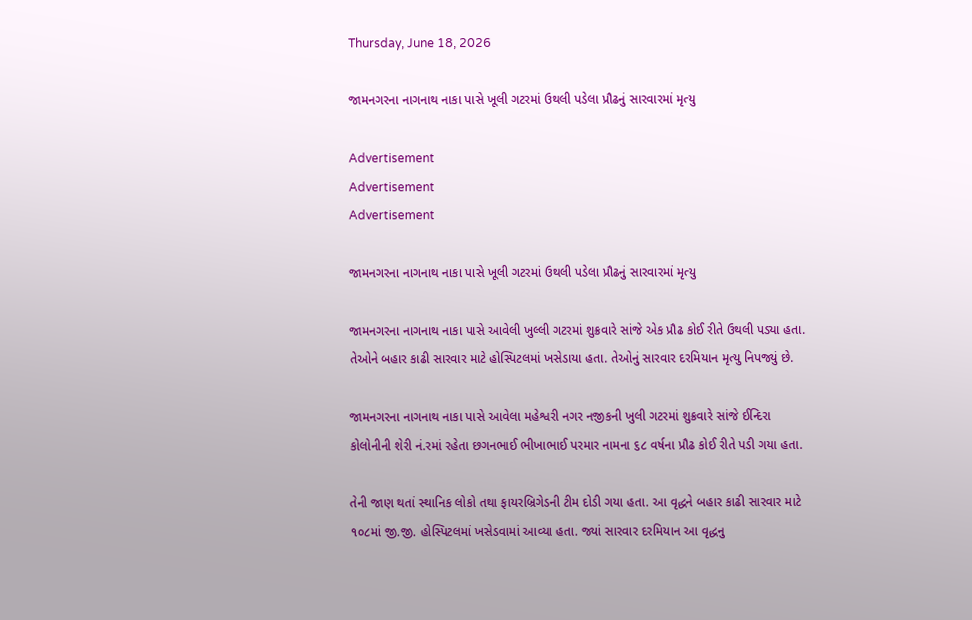Thursday, June 18, 2026

જામનગરના નાગનાથ નાકા પાસે ખૂલી ગટરમાં ઉથલી પડેલા પ્રૌઢનું સારવારમાં મૃત્યુ

Advertisement
Advertisement
Advertisement

જામનગરના નાગનાથ નાકા પાસે ખૂલી ગટરમાં ઉથલી પડેલા પ્રૌઢનું સારવારમાં મૃત્યુ

જામનગરના નાગનાથ નાકા પાસે આવેલી ખુલ્લી ગટરમાં શુક્રવારે સાંજે એક પ્રૌઢ કોઈ રીતે ઉથલી પડ્યા હતા. તેઓને બહાર કાઢી સારવાર માટે હોસ્પિટલમાં ખસેડાયા હતા. તેઓનું સારવાર દરમિયાન મૃત્યુ નિપજ્યું છે.

જામનગરના નાગનાથ નાકા પાસે આવેલા મહેશ્વરી નગર નજીકની ખુલી ગટરમાં શુક્રવારે સાંજે ઈન્દિરા કોલોનીની શેરી નં.રમાં રહેતા છગનભાઈ ભીખાભાઈ પરમાર નામના ૬૮ વર્ષના પ્રૌઢ કોઈ રીતે પડી ગયા હતા.

તેની જાણ થતાં સ્થાનિક લોકો તથા ફાયરબ્રિગેડની ટીમ દોડી ગયા હતા. આ વૃદ્ધને બહાર કાઢી સારવાર માટે ૧૦૮માં જી.જી. હોસ્પિટલમાં ખસેડવામાં આવ્યા હતા. જ્યાં સારવાર દરમિયાન આ વૃદ્ધનુ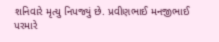શનિવારે મૃત્યુ નિપજ્યું છે. પ્રવીણભાઈ મનજીભાઈ પરમારે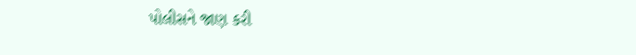પોલીસને જાણ કરી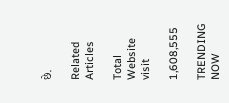છે.

Related Articles

Total Website visit

1,608,555

TRENDING NOW